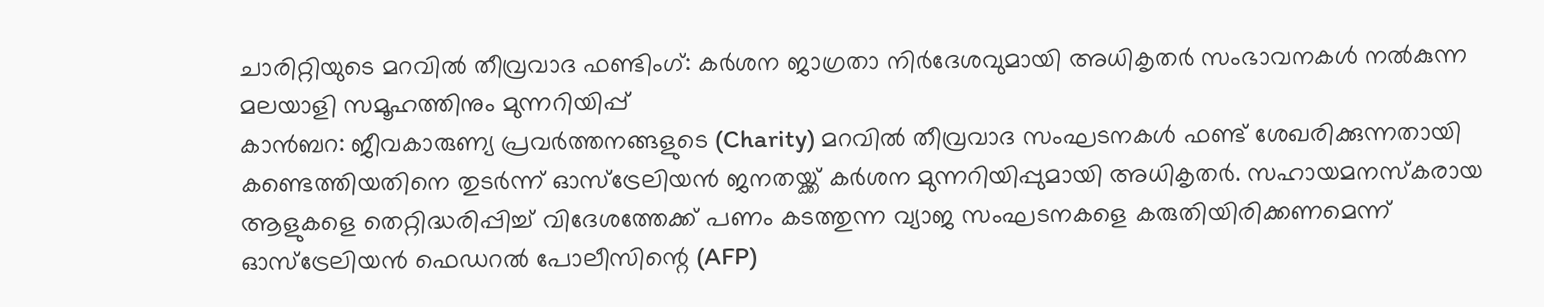ചാരിറ്റിയുടെ മറവിൽ തീവ്രവാദ ഫണ്ടിംഗ്: കർശന ജാഗ്രതാ നിർദേശവുമായി അധികൃതർ സംഭാവനകൾ നൽകുന്ന മലയാളി സമൂഹത്തിനും മുന്നറിയിപ്പ്
കാൻബറ: ജീവകാരുണ്യ പ്രവർത്തനങ്ങളുടെ (Charity) മറവിൽ തീവ്രവാദ സംഘടനകൾ ഫണ്ട് ശേഖരിക്കുന്നതായി കണ്ടെത്തിയതിനെ തുടർന്ന് ഓസ്ട്രേലിയൻ ജനതയ്ക്ക് കർശന മുന്നറിയിപ്പുമായി അധികൃതർ. സഹായമനസ്കരായ ആളുകളെ തെറ്റിദ്ധരിപ്പിച്ച് വിദേശത്തേക്ക് പണം കടത്തുന്ന വ്യാജ സംഘടനകളെ കരുതിയിരിക്കണമെന്ന് ഓസ്ട്രേലിയൻ ഫെഡറൽ പോലീസിന്റെ (AFP)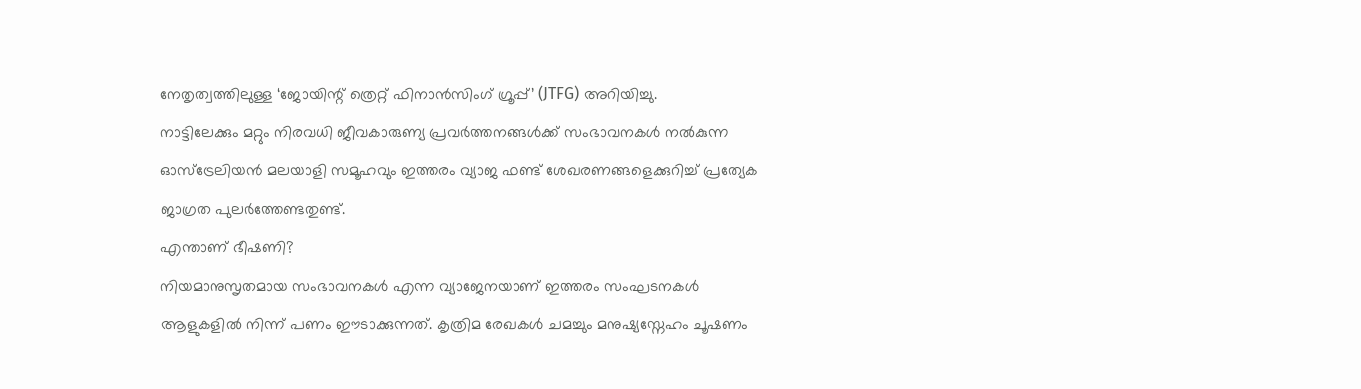നേതൃത്വത്തിലുള്ള ‘ജോയിന്റ് ത്രെറ്റ് ഫിനാൻസിംഗ് ഗ്രൂപ്പ്’ (JTFG) അറിയിച്ചു.
നാട്ടിലേക്കും മറ്റും നിരവധി ജീവകാരുണ്യ പ്രവർത്തനങ്ങൾക്ക് സംഭാവനകൾ നൽകുന്ന ഓസ്ട്രേലിയൻ മലയാളി സമൂഹവും ഇത്തരം വ്യാജ ഫണ്ട് ശേഖരണങ്ങളെക്കുറിച്ച് പ്രത്യേക ജാഗ്രത പുലർത്തേണ്ടതുണ്ട്.
എന്താണ് ഭീഷണി?
നിയമാനുസൃതമായ സംഭാവനകൾ എന്ന വ്യാജേനയാണ് ഇത്തരം സംഘടനകൾ ആളുകളിൽ നിന്ന് പണം ഈടാക്കുന്നത്. കൃത്രിമ രേഖകൾ ചമച്ചും മനുഷ്യസ്നേഹം ചൂഷണം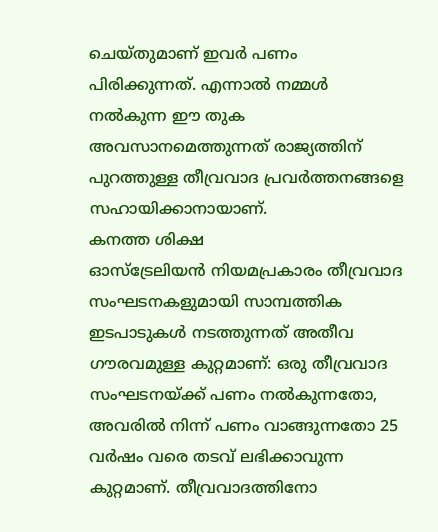ചെയ്തുമാണ് ഇവർ പണം പിരിക്കുന്നത്. എന്നാൽ നമ്മൾ നൽകുന്ന ഈ തുക അവസാനമെത്തുന്നത് രാജ്യത്തിന് പുറത്തുള്ള തീവ്രവാദ പ്രവർത്തനങ്ങളെ സഹായിക്കാനായാണ്.
കനത്ത ശിക്ഷ
ഓസ്ട്രേലിയൻ നിയമപ്രകാരം തീവ്രവാദ സംഘടനകളുമായി സാമ്പത്തിക ഇടപാടുകൾ നടത്തുന്നത് അതീവ ഗൗരവമുള്ള കുറ്റമാണ്: ഒരു തീവ്രവാദ സംഘടനയ്ക്ക് പണം നൽകുന്നതോ, അവരിൽ നിന്ന് പണം വാങ്ങുന്നതോ 25 വർഷം വരെ തടവ് ലഭിക്കാവുന്ന കുറ്റമാണ്. തീവ്രവാദത്തിനോ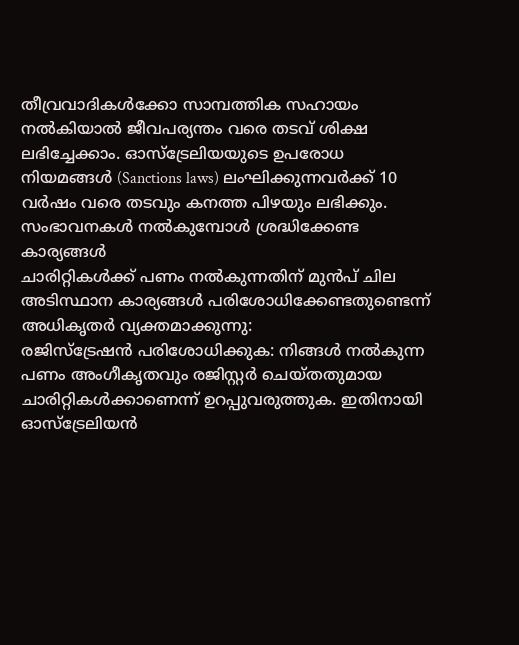തീവ്രവാദികൾക്കോ സാമ്പത്തിക സഹായം നൽകിയാൽ ജീവപര്യന്തം വരെ തടവ് ശിക്ഷ ലഭിച്ചേക്കാം. ഓസ്ട്രേലിയയുടെ ഉപരോധ നിയമങ്ങൾ (Sanctions laws) ലംഘിക്കുന്നവർക്ക് 10 വർഷം വരെ തടവും കനത്ത പിഴയും ലഭിക്കും.
സംഭാവനകൾ നൽകുമ്പോൾ ശ്രദ്ധിക്കേണ്ട കാര്യങ്ങൾ
ചാരിറ്റികൾക്ക് പണം നൽകുന്നതിന് മുൻപ് ചില അടിസ്ഥാന കാര്യങ്ങൾ പരിശോധിക്കേണ്ടതുണ്ടെന്ന് അധികൃതർ വ്യക്തമാക്കുന്നു:
രജിസ്ട്രേഷൻ പരിശോധിക്കുക: നിങ്ങൾ നൽകുന്ന പണം അംഗീകൃതവും രജിസ്റ്റർ ചെയ്തതുമായ ചാരിറ്റികൾക്കാണെന്ന് ഉറപ്പുവരുത്തുക. ഇതിനായി ഓസ്ട്രേലിയൻ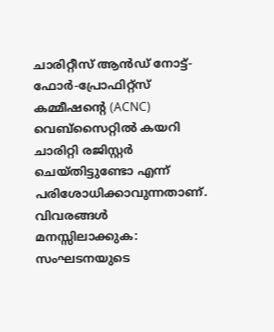ചാരിറ്റീസ് ആൻഡ് നോട്ട്-ഫോർ-പ്രോഫിറ്റ്സ് കമ്മീഷന്റെ (ACNC) വെബ്സൈറ്റിൽ കയറി ചാരിറ്റി രജിസ്റ്റർ ചെയ്തിട്ടുണ്ടോ എന്ന് പരിശോധിക്കാവുന്നതാണ്.
വിവരങ്ങൾ മനസ്സിലാക്കുക: സംഘടനയുടെ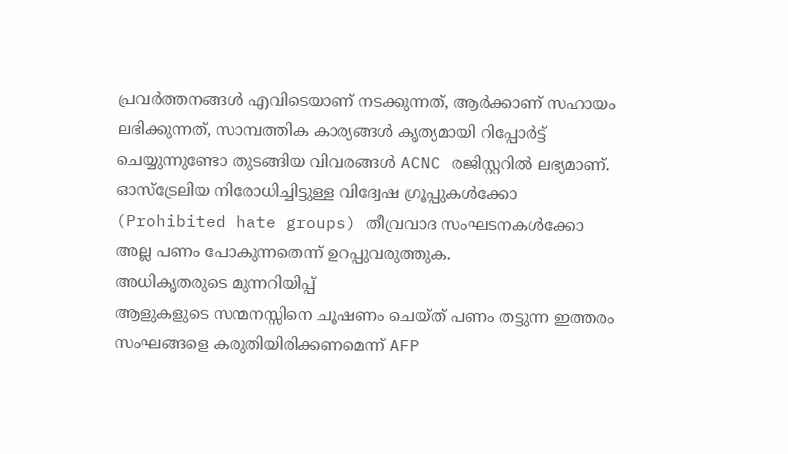പ്രവർത്തനങ്ങൾ എവിടെയാണ് നടക്കുന്നത്, ആർക്കാണ് സഹായം ലഭിക്കുന്നത്, സാമ്പത്തിക കാര്യങ്ങൾ കൃത്യമായി റിപ്പോർട്ട് ചെയ്യുന്നുണ്ടോ തുടങ്ങിയ വിവരങ്ങൾ ACNC രജിസ്റ്ററിൽ ലഭ്യമാണ്. ഓസ്ട്രേലിയ നിരോധിച്ചിട്ടുള്ള വിദ്വേഷ ഗ്രൂപ്പുകൾക്കോ (Prohibited hate groups) തീവ്രവാദ സംഘടനകൾക്കോ അല്ല പണം പോകുന്നതെന്ന് ഉറപ്പുവരുത്തുക.
അധികൃതരുടെ മുന്നറിയിപ്പ്
ആളുകളുടെ സന്മനസ്സിനെ ചൂഷണം ചെയ്ത് പണം തട്ടുന്ന ഇത്തരം സംഘങ്ങളെ കരുതിയിരിക്കണമെന്ന് AFP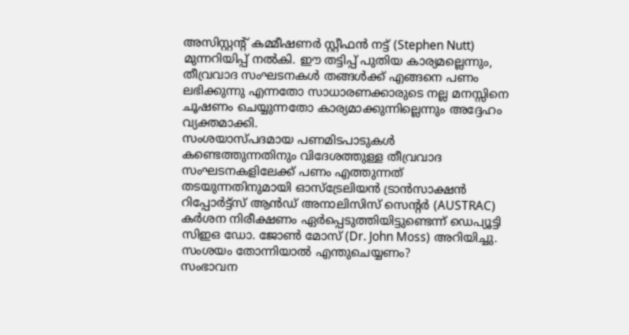അസിസ്റ്റന്റ് കമ്മീഷണർ സ്റ്റീഫൻ നട്ട് (Stephen Nutt) മുന്നറിയിപ്പ് നൽകി. ഈ തട്ടിപ്പ് പുതിയ കാര്യമല്ലെന്നും, തീവ്രവാദ സംഘടനകൾ തങ്ങൾക്ക് എങ്ങനെ പണം ലഭിക്കുന്നു എന്നതോ സാധാരണക്കാരുടെ നല്ല മനസ്സിനെ ചൂഷണം ചെയ്യുന്നതോ കാര്യമാക്കുന്നില്ലെന്നും അദ്ദേഹം വ്യക്തമാക്കി.
സംശയാസ്പദമായ പണമിടപാടുകൾ കണ്ടെത്തുന്നതിനും വിദേശത്തുള്ള തീവ്രവാദ സംഘടനകളിലേക്ക് പണം എത്തുന്നത് തടയുന്നതിനുമായി ഓസ്ട്രേലിയൻ ട്രാൻസാക്ഷൻ റിപ്പോർട്ട്സ് ആൻഡ് അനാലിസിസ് സെന്റർ (AUSTRAC) കർശന നിരീക്ഷണം ഏർപ്പെടുത്തിയിട്ടുണ്ടെന്ന് ഡെപ്യൂട്ടി സിഇഒ ഡോ. ജോൺ മോസ് (Dr. John Moss) അറിയിച്ചു.
സംശയം തോന്നിയാൽ എന്തുചെയ്യണം?
സംഭാവന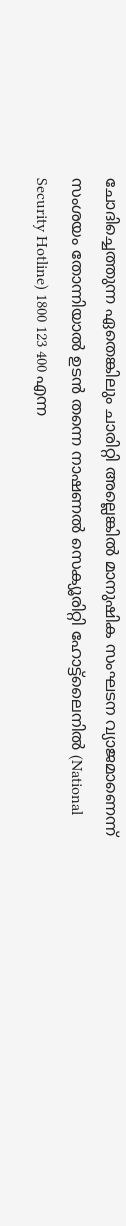ചോദിച്ചെത്തുന്ന ഏതെങ്കിലും ചാരിറ്റി അല്ലെങ്കിൽ മാനുഷിക സംഘടന വ്യാജമാണെന്ന് സംശയം തോന്നിയാൽ ഉടൻ തന്നെ നാഷണൽ സെക്യൂരിറ്റി ഹോട്ട്ലൈനിൽ (National Security Hotline) 1800 123 400 എന്ന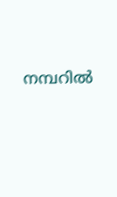നമ്പറിൽ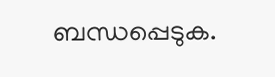ബന്ധപ്പെടുക.